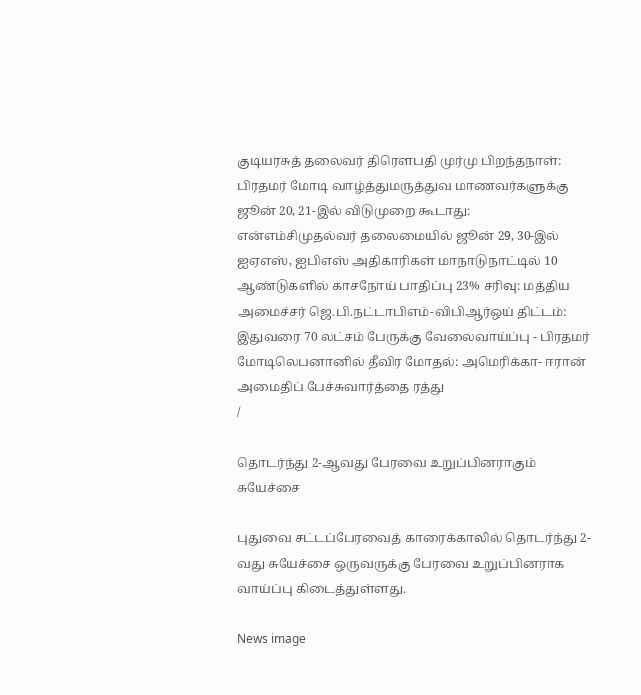குடியரசுத் தலைவர் திரௌபதி முர்மு பிறந்தநாள்: பிரதமர் மோடி வாழ்த்துமருத்துவ மாணவர்களுக்கு ஜூன் 20, 21-இல் விடுமுறை கூடாது: என்எம்சிமுதல்வர் தலைமையில் ஜூன் 29, 30-இல் ஐஏஎஸ், ஐபிஎஸ் அதிகாரிகள் மாநாடுநாட்டில் 10 ஆண்டுகளில் காசநோய் பாதிப்பு 23% சரிவு: மத்திய அமைச்சர் ஜெ.பி.நட்டாபிஎம்-விபிஆர்ஒய் திட்டம்: இதுவரை 70 லட்சம் பேருக்கு வேலைவாய்ப்பு - பிரதமர் மோடிலெபனானில் தீவிர மோதல்: அமெரிக்கா- ஈரான் அமைதிப் பேச்சுவார்த்தை ரத்து
/

தொடர்ந்து 2-ஆவது பேரவை உறுப்பினராகும் சுயேச்சை

புதுவை சட்டப்பேரவைத் காரைக்காலில் தொடர்ந்து 2-வது சுயேச்சை ஒருவருக்கு பேரவை உறுப்பினராக வாய்ப்பு கிடைத்துள்ளது.

News image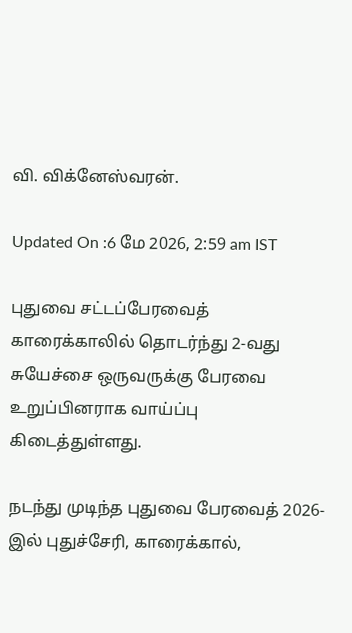வி. விக்னேஸ்வரன்.

Updated On :6 மே 2026, 2:59 am IST

புதுவை சட்டப்பேரவைத் காரைக்காலில் தொடர்ந்து 2-வது சுயேச்சை ஒருவருக்கு பேரவை உறுப்பினராக வாய்ப்பு கிடைத்துள்ளது.

நடந்து முடிந்த புதுவை பேரவைத் 2026-இல் புதுச்சேரி, காரைக்கால்,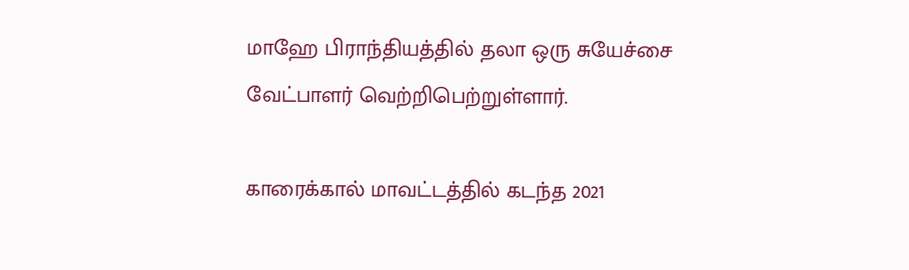மாஹே பிராந்தியத்தில் தலா ஒரு சுயேச்சை வேட்பாளர் வெற்றிபெற்றுள்ளார்.

காரைக்கால் மாவட்டத்தில் கடந்த 2021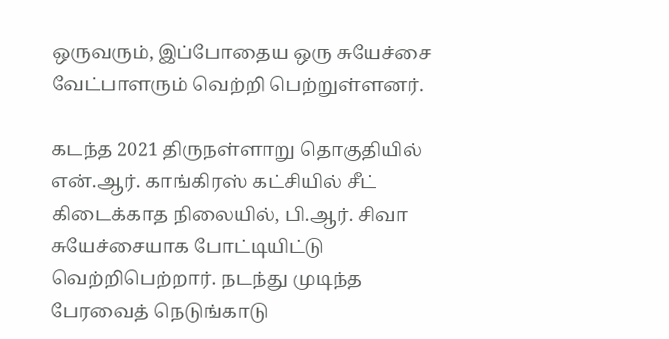ஒருவரும், இப்போதைய ஒரு சுயேச்சை வேட்பாளரும் வெற்றி பெற்றுள்ளனர்.

கடந்த 2021 திருநள்ளாறு தொகுதியில் என்.ஆர். காங்கிரஸ் கட்சியில் சீட் கிடைக்காத நிலையில், பி.ஆர். சிவா சுயேச்சையாக போட்டியிட்டு வெற்றிபெற்றார். நடந்து முடிந்த பேரவைத் நெடுங்காடு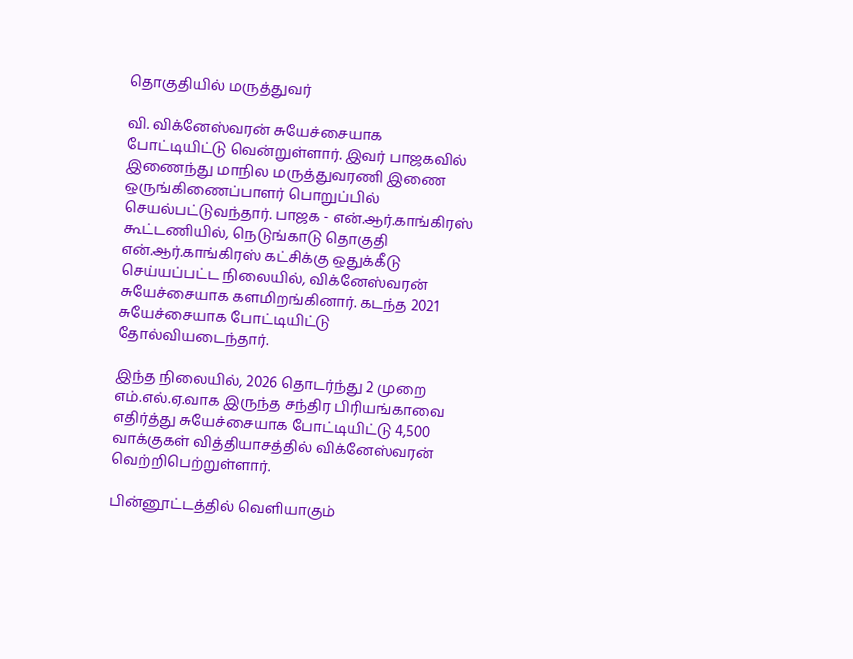தொகுதியில் மருத்துவர்

வி. விக்னேஸ்வரன் சுயேச்சையாக போட்டியிட்டு வென்றுள்ளார். இவர் பாஜகவில் இணைந்து மாநில மருத்துவரணி இணை ஒருங்கிணைப்பாளர் பொறுப்பில் செயல்பட்டுவந்தார். பாஜக - என்.ஆர்.காங்கிரஸ் கூட்டணியில், நெடுங்காடு தொகுதி என்.ஆர்.காங்கிரஸ் கட்சிக்கு ஒதுக்கீடு செய்யப்பட்ட நிலையில், விக்னேஸ்வரன் சுயேச்சையாக களமிறங்கினார். கடந்த 2021 சுயேச்சையாக போட்டியிட்டு தோல்வியடைந்தார்.

இந்த நிலையில், 2026 தொடர்ந்து 2 முறை எம்.எல்.ஏ.வாக இருந்த சந்திர பிரியங்காவை எதிர்த்து சுயேச்சையாக போட்டியிட்டு 4,500 வாக்குகள் வித்தியாசத்தில் விக்னேஸ்வரன் வெற்றிபெற்றுள்ளார்.

பின்னூட்டத்தில் வெளியாகும்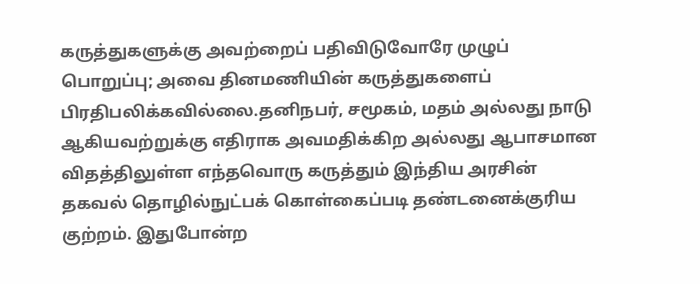கருத்துகளுக்கு அவற்றைப் பதிவிடுவோரே முழுப் பொறுப்பு; அவை தினமணியின் கருத்துகளைப் பிரதிபலிக்கவில்லை.தனிநபர், சமூகம், மதம் அல்லது நாடு ஆகியவற்றுக்கு எதிராக அவமதிக்கிற அல்லது ஆபாசமான விதத்திலுள்ள எந்தவொரு கருத்தும் இந்திய அரசின் தகவல் தொழில்நுட்பக் கொள்கைப்படி தண்டனைக்குரிய குற்றம். இதுபோன்ற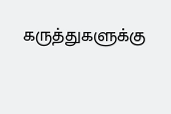கருத்துகளுக்கு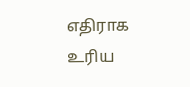எதிராக உரிய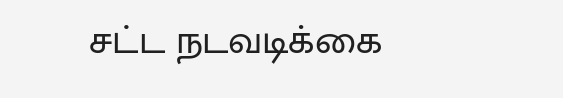சட்ட நடவடிக்கை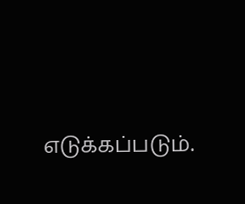எடுக்கப்படும்.